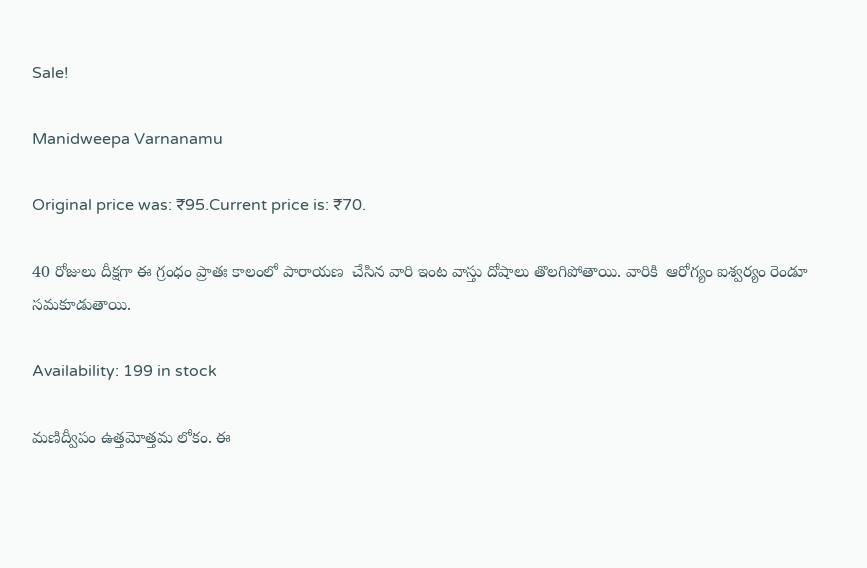Sale!

Manidweepa Varnanamu

Original price was: ₹95.Current price is: ₹70.

40 రోజులు దీక్షగా ఈ గ్రంధం ప్రాతః కాలంలో పారాయణ  చేసిన వారి ఇంట వాస్తు దోషాలు తొలగిపోతాయి. వారికి  ఆరోగ్యం ఐశ్వర్యం రెండూ సమకూడుతాయి.

Availability: 199 in stock

మణిద్వీపం ఉత్తమోత్తమ లోకం. ఈ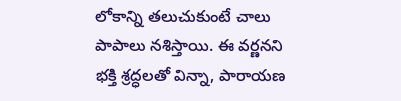లోకాన్ని తలుచుకుంటే చాలు పాపాలు నశిస్తాయి. ఈ వర్ణనని భక్తి శ్రద్ధలతో విన్నా, పారాయణ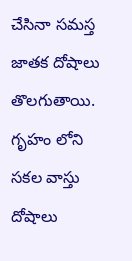చేసినా సమస్త జాతక దోషాలు తొలగుతాయి. గృహం లోని సకల వాస్తు దోషాలు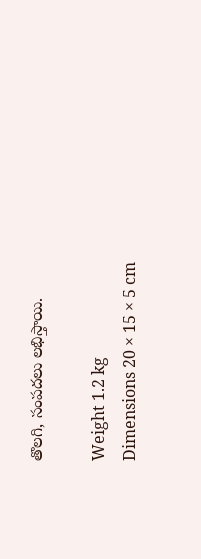తొలగి, సంపదలు లభిస్తాయి.

Weight 1.2 kg
Dimensions 20 × 15 × 5 cm